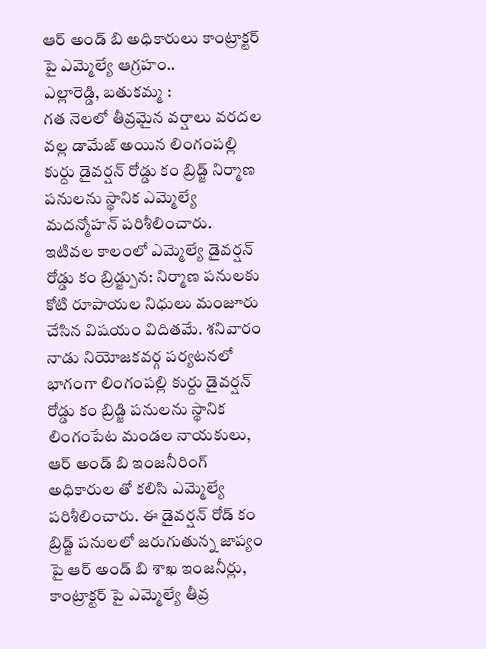ఆర్ అండ్ బి అధికారులు కాంట్రాక్టర్ పై ఎమ్మెల్యే ఆగ్రహం..
ఎల్లారెడ్డి, బతుకమ్మ :
గత నెలలో తీవ్రమైన వర్షాలు వరదల వల్ల డామేజ్ అయిన లింగంపల్లి కుర్దు డైవర్షన్ రోడ్డు కం బ్రిడ్జ్ నిర్మాణ పనులను స్థానిక ఎమ్మెల్యే మదన్మోహన్ పరిశీలించారు. ఇటివల కాలంలో ఎమ్మెల్యే డైవర్షన్ రోడ్డు కం బ్రిడ్జ్పున: నిర్మాణ పనులకు కోటి రూపాయల నిధులు మంజూరు చేసిన విషయం విదితమే. శనివారం నాడు నియోజకవర్గ పర్యటనలో భాగంగా లింగంపల్లి కుర్దు డైవర్షన్ రోడ్డు కం బ్రిడ్జి పనులను స్థానిక లింగంపేట మండల నాయకులు, ఆర్ అండ్ బి ఇంజనీరింగ్ అధికారుల తో కలిసి ఎమ్మెల్యే పరిశీలించారు. ఈ డైవర్షన్ రోడ్ కం బ్రిడ్జ్ పనులలో జరుగుతున్న జాప్యం పై ఆర్ అండ్ బి శాఖ ఇంజనీర్లు, కాంట్రాక్టర్ పై ఎమ్మెల్యే తీవ్ర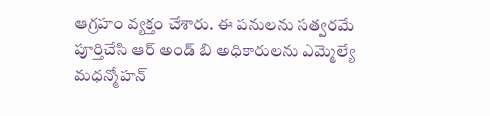ఆగ్రహం వ్యక్తం చేశారు. ఈ పనులను సత్వరమే పూర్తిచేసి ఆర్ అండ్ బి అధికారులను ఎమ్మెల్యే మధన్మోహన్